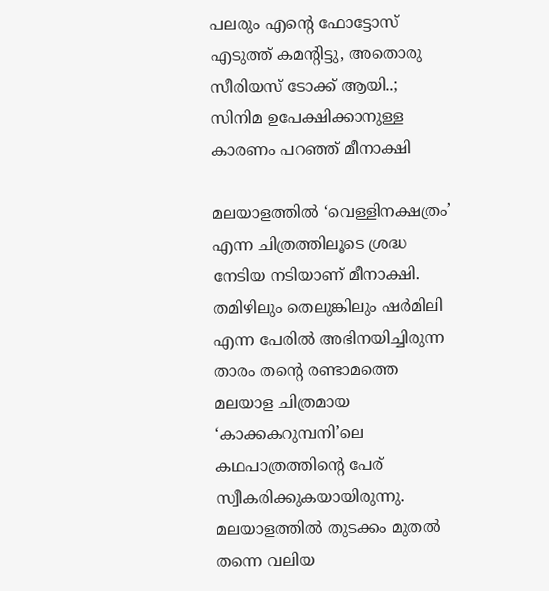പലരും എന്റെ ഫോട്ടോസ് എടുത്ത് കമന്റിട്ടു, അതൊരു സീരിയസ് ടോക്ക് ആയി..; സിനിമ ഉപേക്ഷിക്കാനുള്ള കാരണം പറഞ്ഞ് മീനാക്ഷി

മലയാളത്തില്‍ ‘വെള്ളിനക്ഷത്രം’ എന്ന ചിത്രത്തിലൂടെ ശ്രദ്ധ നേടിയ നടിയാണ് മീനാക്ഷി. തമിഴിലും തെലുങ്കിലും ഷര്‍മിലി എന്ന പേരില്‍ അഭിനയിച്ചിരുന്ന താരം തന്റെ രണ്ടാമത്തെ മലയാള ചിത്രമായ ‘കാക്കകറുമ്പനി’ലെ കഥപാത്രത്തിന്റെ പേര് സ്വീകരിക്കുകയായിരുന്നു. മലയാളത്തില്‍ തുടക്കം മുതല്‍ തന്നെ വലിയ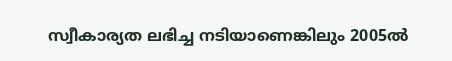സ്വീകാര്യത ലഭിച്ച നടിയാണെങ്കിലും 2005ല്‍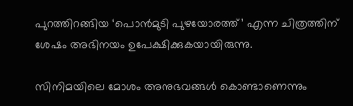പുറത്തിറങ്ങിയ ‘പൊന്‍മുടി പുഴയോരത്ത്’ എന്ന ചിത്രത്തിന് ശേഷം അഭിനയം ഉപേക്ഷിക്കുകയായിരുന്നു.

സിനിമയിലെ മോശം അനുഭവങ്ങള്‍ കൊണ്ടാണെന്നും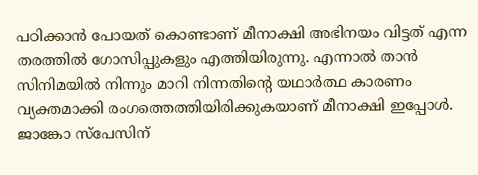പഠിക്കാന്‍ പോയത് കൊണ്ടാണ് മീനാക്ഷി അഭിനയം വിട്ടത് എന്ന തരത്തില്‍ ഗോസിപ്പുകളും എത്തിയിരുന്നു. എന്നാല്‍ താന്‍ സിനിമയില്‍ നിന്നും മാറി നിന്നതിന്റെ യഥാര്‍ത്ഥ കാരണം വ്യക്തമാക്കി രംഗത്തെത്തിയിരിക്കുകയാണ് മീനാക്ഷി ഇപ്പോള്‍. ജാങ്കോ സ്‌പേസിന്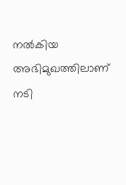നല്‍കിയ അഭിമുഖത്തിലാണ് നടി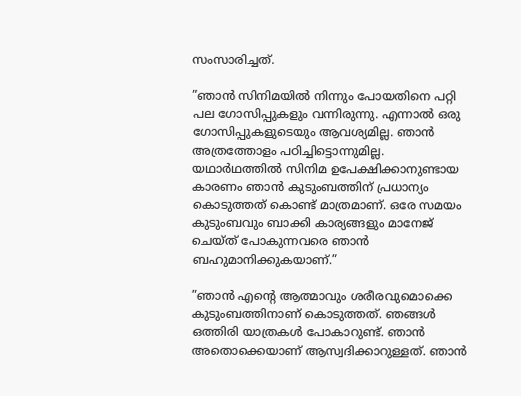സംസാരിച്ചത്.

”ഞാന്‍ സിനിമയില്‍ നിന്നും പോയതിനെ പറ്റി പല ഗോസിപ്പുകളും വന്നിരുന്നു. എന്നാല്‍ ഒരു ഗോസിപ്പുകളുടെയും ആവശ്യമില്ല. ഞാന്‍ അത്രത്തോളം പഠിച്ചിട്ടൊന്നുമില്ല. യഥാര്‍ഥത്തില്‍ സിനിമ ഉപേക്ഷിക്കാനുണ്ടായ കാരണം ഞാന്‍ കുടുംബത്തിന് പ്രധാന്യം കൊടുത്തത് കൊണ്ട് മാത്രമാണ്. ഒരേ സമയം കുടുംബവും ബാക്കി കാര്യങ്ങളും മാനേജ് ചെയ്ത് പോകുന്നവരെ ഞാന്‍ ബഹുമാനിക്കുകയാണ്.”

”ഞാന്‍ എന്റെ ആത്മാവും ശരീരവുമൊക്കെ കുടുംബത്തിനാണ് കൊടുത്തത്. ഞങ്ങള്‍ ഒത്തിരി യാത്രകള്‍ പോകാറുണ്ട്. ഞാന്‍ അതൊക്കെയാണ് ആസ്വദിക്കാറുള്ളത്. ഞാന്‍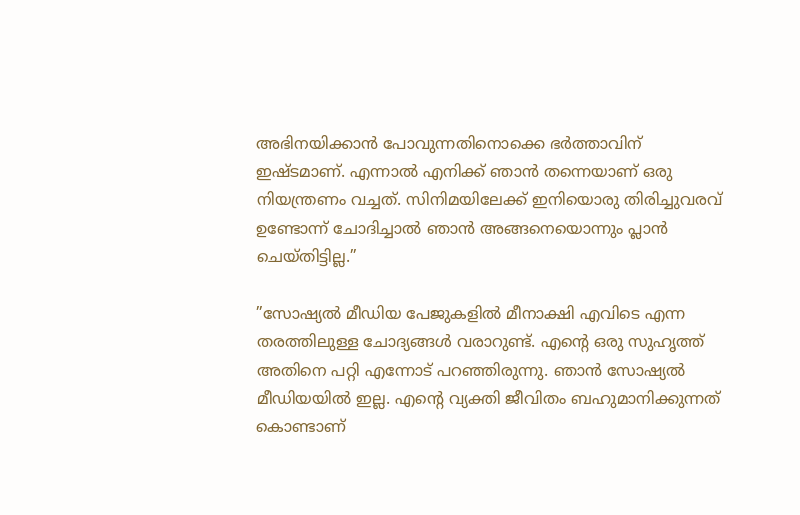അഭിനയിക്കാന്‍ പോവുന്നതിനൊക്കെ ഭര്‍ത്താവിന് ഇഷ്ടമാണ്. എന്നാല്‍ എനിക്ക് ഞാന്‍ തന്നെയാണ് ഒരു നിയന്ത്രണം വച്ചത്. സിനിമയിലേക്ക് ഇനിയൊരു തിരിച്ചുവരവ് ഉണ്ടോന്ന് ചോദിച്ചാല്‍ ഞാന്‍ അങ്ങനെയൊന്നും പ്ലാന്‍ ചെയ്തിട്ടില്ല.”

”സോഷ്യല്‍ മീഡിയ പേജുകളില്‍ മീനാക്ഷി എവിടെ എന്ന തരത്തിലുള്ള ചോദ്യങ്ങള്‍ വരാറുണ്ട്. എന്റെ ഒരു സുഹൃത്ത് അതിനെ പറ്റി എന്നോട് പറഞ്ഞിരുന്നു. ഞാന്‍ സോഷ്യല്‍ മീഡിയയില്‍ ഇല്ല. എന്റെ വ്യക്തി ജീവിതം ബഹുമാനിക്കുന്നത് കൊണ്ടാണ്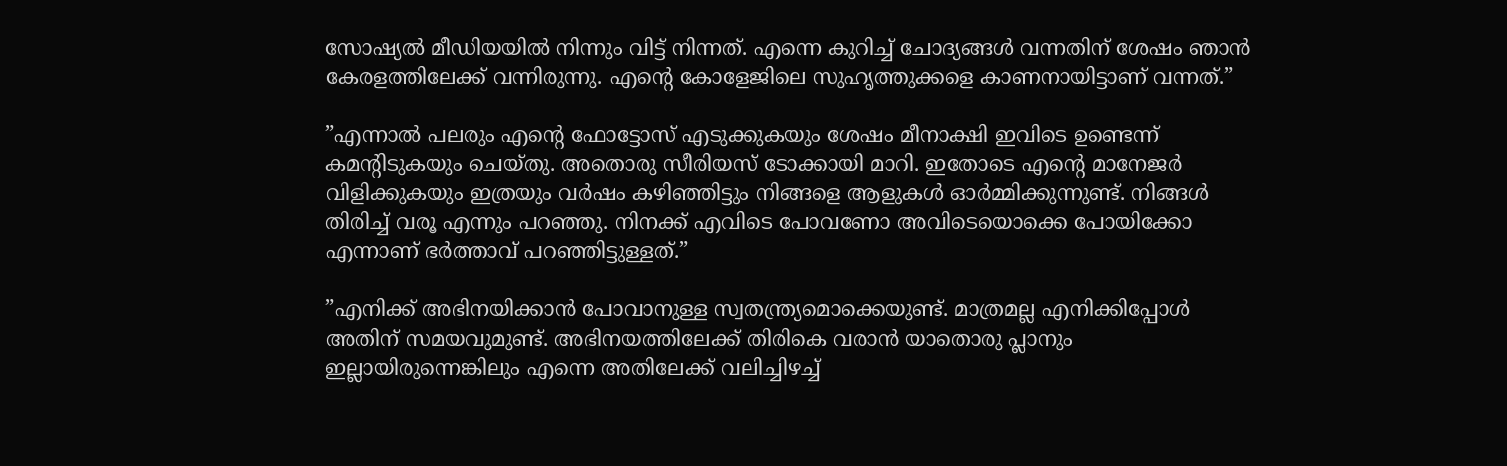സോഷ്യല്‍ മീഡിയയില്‍ നിന്നും വിട്ട് നിന്നത്. എന്നെ കുറിച്ച് ചോദ്യങ്ങള്‍ വന്നതിന് ശേഷം ഞാന്‍ കേരളത്തിലേക്ക് വന്നിരുന്നു. എന്റെ കോളേജിലെ സുഹൃത്തുക്കളെ കാണനായിട്ടാണ് വന്നത്.”

”എന്നാല്‍ പലരും എന്റെ ഫോട്ടോസ് എടുക്കുകയും ശേഷം മീനാക്ഷി ഇവിടെ ഉണ്ടെന്ന് കമന്റിടുകയും ചെയ്തു. അതൊരു സീരിയസ് ടോക്കായി മാറി. ഇതോടെ എന്റെ മാനേജര്‍ വിളിക്കുകയും ഇത്രയും വര്‍ഷം കഴിഞ്ഞിട്ടും നിങ്ങളെ ആളുകള്‍ ഓര്‍മ്മിക്കുന്നുണ്ട്. നിങ്ങള്‍ തിരിച്ച് വരൂ എന്നും പറഞ്ഞു. നിനക്ക് എവിടെ പോവണോ അവിടെയൊക്കെ പോയിക്കോ എന്നാണ് ഭര്‍ത്താവ് പറഞ്ഞിട്ടുള്ളത്.”

”എനിക്ക് അഭിനയിക്കാന്‍ പോവാനുള്ള സ്വതന്ത്ര്യമൊക്കെയുണ്ട്. മാത്രമല്ല എനിക്കിപ്പോള്‍ അതിന് സമയവുമുണ്ട്. അഭിനയത്തിലേക്ക് തിരികെ വരാന്‍ യാതൊരു പ്ലാനും ഇല്ലായിരുന്നെങ്കിലും എന്നെ അതിലേക്ക് വലിച്ചിഴച്ച്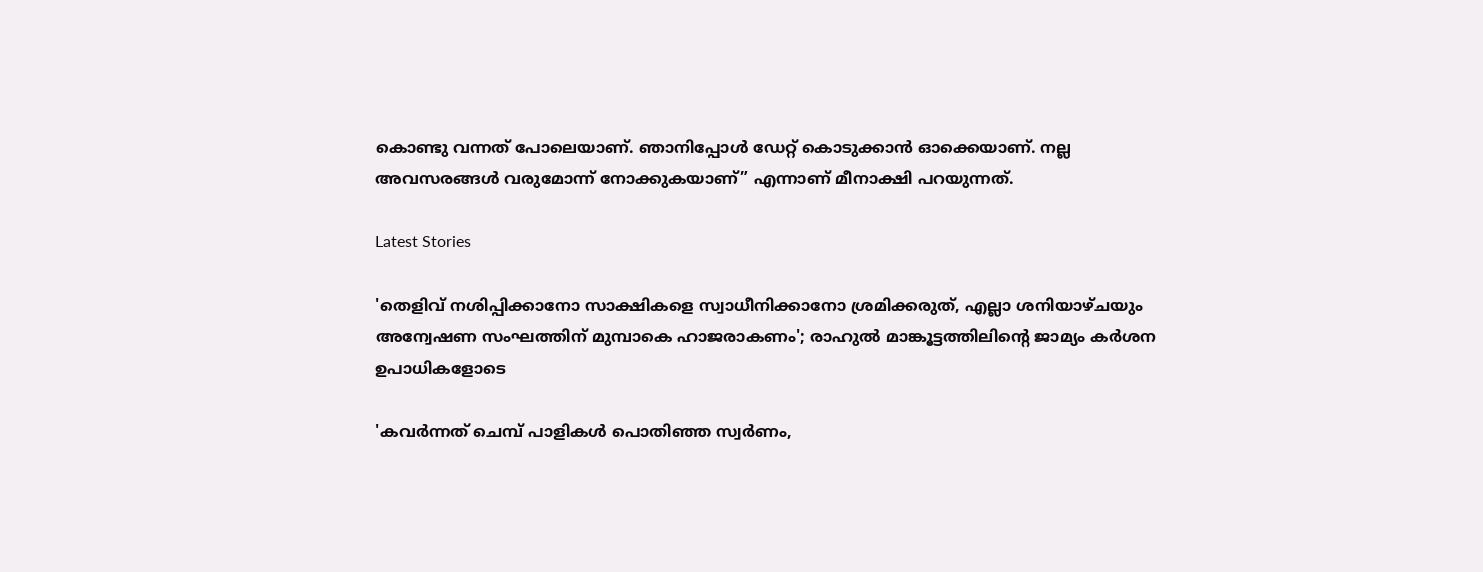കൊണ്ടു വന്നത് പോലെയാണ്. ഞാനിപ്പോള്‍ ഡേറ്റ് കൊടുക്കാന്‍ ഓക്കെയാണ്. നല്ല അവസരങ്ങള്‍ വരുമോന്ന് നോക്കുകയാണ്” എന്നാണ് മീനാക്ഷി പറയുന്നത്.

Latest Stories

'തെളിവ് നശിപ്പിക്കാനോ സാക്ഷികളെ സ്വാധീനിക്കാനോ ശ്രമിക്കരുത്, എല്ലാ ശനിയാഴ്ചയും അന്വേഷണ സംഘത്തിന് മുമ്പാകെ ഹാജരാകണം'; രാഹുൽ മാങ്കൂട്ടത്തിലിന്റെ ജാമ്യം കർശന ഉപാധികളോടെ

'കവർന്നത് ചെമ്പ് പാളികൾ പൊതിഞ്ഞ സ്വർണം,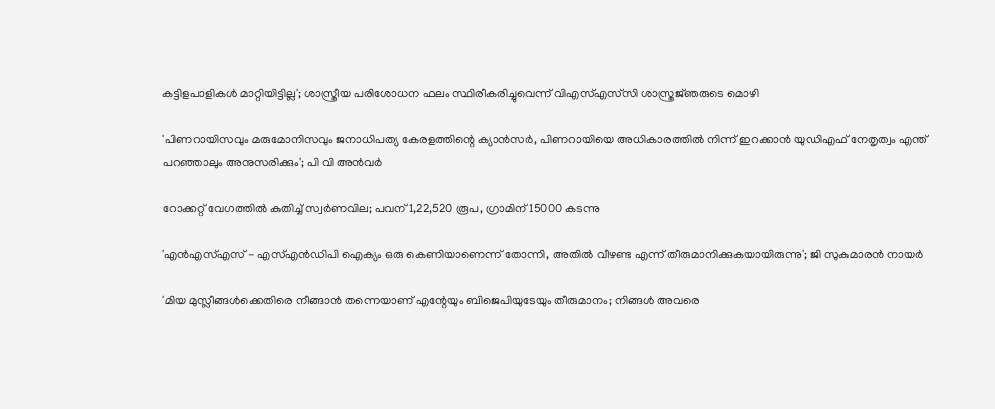കട്ടിളപാളികൾ മാറ്റിയിട്ടില്ല'; ശാസ്ത്രീയ പരിശോധന ഫലം സ്ഥിരീകരിച്ചുവെന്ന് വിഎസ്എസ്‍സി ശാസ്ത്രജ്‌ഞരുടെ മൊഴി

'പിണറായിസവും മരുമോനിസവും ജനാധിപത്യ കേരളത്തിന്റെ ക്യാൻസർ, പിണറായിയെ അധികാരത്തിൽ നിന്ന് ഇറക്കാൻ യുഡിഎഫ് നേതൃത്വം എന്ത്‌ പറഞ്ഞാലും അനുസരിക്കും'; പി വി അൻവർ

റോക്കറ്റ് വേഗത്തിൽ കുതിച്ച് സ്വർണവില; പവന് 1,22,520 രൂപ, ഗ്രാമിന് 15000 കടന്നു

'എന്‍എസ്എസ് - എസ്എന്‍ഡിപി ഐക്യം ഒരു കെണിയാണെന്ന് തോന്നി, അതിൽ വീഴണ്ട എന്ന് തീരുമാനിക്കുകയായിരുന്നു'; ജി സുകുമാരൻ നായർ

'മിയ മുസ്ലീങ്ങള്‍ക്കെതിരെ നീങ്ങാന്‍ തന്നെയാണ് എന്റേയും ബിജെപിയുടേയും തീരുമാനം; നിങ്ങള്‍ അവരെ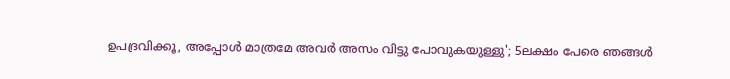ഉപദ്രവിക്കൂ, അപ്പോള്‍ മാത്രമേ അവര്‍ അസം വിട്ടു പോവുകയുള്ളു'; 5ലക്ഷം പേരെ ഞങ്ങള്‍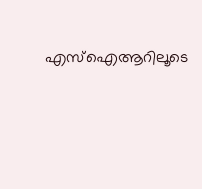എസ്‌ഐആറിലൂടെ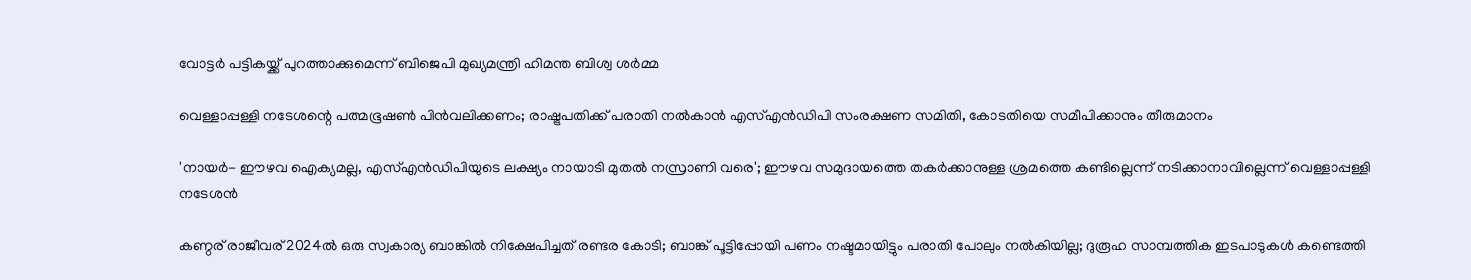വോട്ടര്‍ പട്ടികയ്ക്ക് പുറത്താക്കുമെന്ന് ബിജെപി മുഖ്യമന്ത്രി ഹിമന്ത ബിശ്വ ശര്‍മ്മ

വെള്ളാപ്പള്ളി നടേശന്റെ പത്മഭൂഷൺ പിൻവലിക്കണം; രാഷ്ട്രപതിക്ക് പരാതി നൽകാൻ എസ്എൻഡിപി സംരക്ഷണ സമിതി, കോടതിയെ സമീപിക്കാനും തീരുമാനം

'നായർ- ഈഴവ ഐക്യമല്ല, എസ്എൻഡിപിയുടെ ലക്ഷ്യം നായാടി മുതൽ നസ്രാണി വരെ'; ഈഴവ സമുദായത്തെ തകർക്കാനുള്ള ശ്രമത്തെ കണ്ടില്ലെന്ന് നടിക്കാനാവില്ലെന്ന് വെള്ളാപ്പള്ളി നടേശൻ

കണ്ഠര് രാജീവര് 2024ല്‍ ഒരു സ്വകാര്യ ബാങ്കില്‍ നിക്ഷേപിച്ചത് രണ്ടര കോടി; ബാങ്ക് പൂട്ടിപ്പോയി പണം നഷ്ടമായിട്ടും പരാതി പോലും നല്‍കിയില്ല; ദുരൂഹ സാമ്പത്തിക ഇടപാടുകള്‍ കണ്ടെത്തി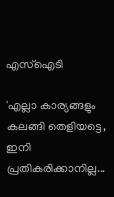എസ്‌ഐടി

'എല്ലാ കാര്യങ്ങളും കലങ്ങി തെളിയട്ടെ, ഇനി പ്രതികരിക്കാനില്ല...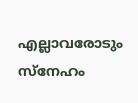എല്ലാവരോടും സ്നേഹം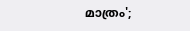മാത്രം';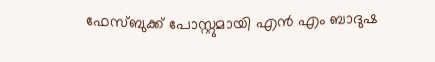ഫേസ്ബുക്ക് പോസ്റ്റുമായി എൻ എം ബാദുഷ